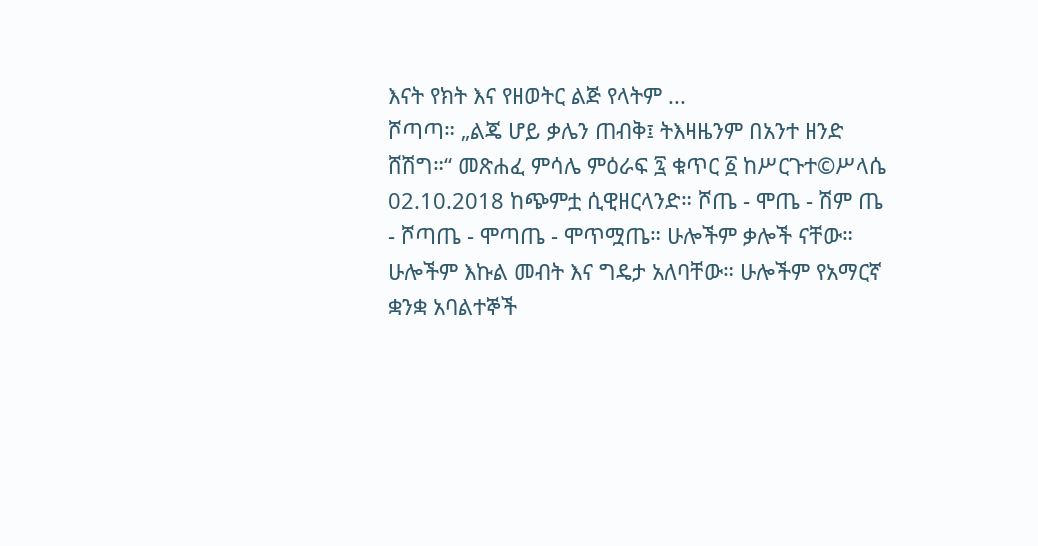እናት የክት እና የዘወትር ልጅ የላትም ...
ሾጣጣ። „ልጄ ሆይ ቃሌን ጠብቅ፤ ትእዛዜንም በአንተ ዘንድ ሸሽግ።“ መጽሐፈ ምሳሌ ምዕራፍ ፯ ቁጥር ፩ ከሥርጉተ©ሥላሴ 02.10.2018 ከጭምቷ ሲዊዘርላንድ። ሾጤ - ሞጤ - ሽም ጤ - ሾጣጤ - ሞጣጤ - ሞጥሟጤ። ሁሎችም ቃሎች ናቸው። ሁሎችም እኩል መብት እና ግዴታ አለባቸው። ሁሎችም የአማርኛ ቋንቋ አባልተኞች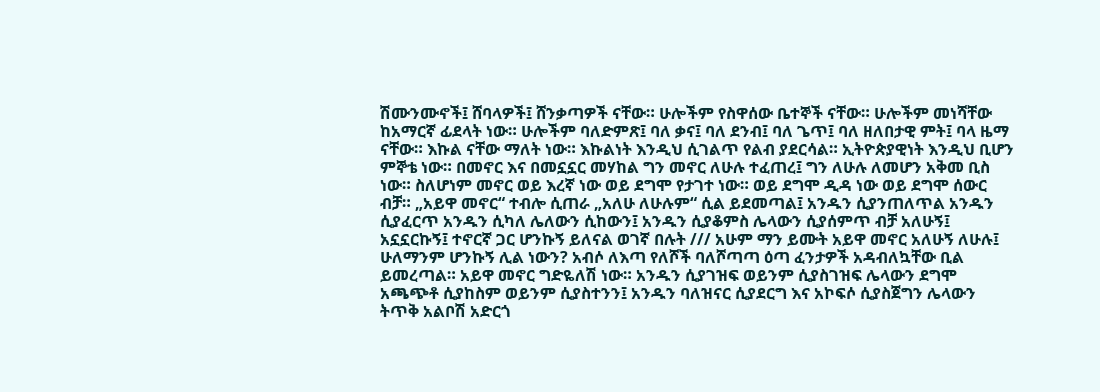ሽሙንሙኖች፤ ሸባላዎች፤ ሸንቃጣዎች ናቸው። ሁሎችም የስዋሰው ቤተኞች ናቸው። ሁሎችም መነሻቸው ከአማርኛ ፊደላት ነው። ሁሎችም ባለድምጽ፤ ባለ ቃና፤ ባለ ደንብ፤ ባለ ጌጥ፤ ባለ ዘለበታዊ ምት፤ ባላ ዜማ ናቸው። እኩል ናቸው ማለት ነው። እኩልነት እንዲህ ሲገልጥ የልብ ያደርሳል። ኢትዮጵያዊነት እንዲህ ቢሆን ምኞቴ ነው። በመኖር እና በመኗኗር መሃከል ግን መኖር ለሁሉ ተፈጠረ፤ ግን ለሁሉ ለመሆን አቅመ ቢስ ነው። ስለሆነም መኖር ወይ እረኛ ነው ወይ ደግሞ የታገተ ነው። ወይ ደግሞ ዲዳ ነው ወይ ደግሞ ሰውር ብቻ። „አይዋ መኖር“ ተብሎ ሲጠራ „አለሁ ለሁሉም“ ሲል ይደመጣል፤ አንዱን ሲያንጠለጥል አንዱን ሲያፈርጥ አንዱን ሲካለ ሌለውን ሲከውን፤ አንዱን ሲያቆምስ ሌላውን ሲያሰምጥ ብቻ አለሁኝ፤ አኗኗርኩኝ፤ ተኖርኛ ጋር ሆንኩኝ ይለናል ወገኛ በሉት /// አሁም ማን ይሙት አይዋ መኖር አለሁኝ ለሁሉ፤ ሁለማንም ሆንኩኝ ሊል ነውን? አብሶ ለእጣ የለሾች ባለሾጣጣ ዕጣ ፈንታዎች አዳብለኳቸው ቢል ይመረጣል። አይዋ መኖር ግድዬለሽ ነው። አንዱን ሲያገዝፍ ወይንም ሲያስገዝፍ ሌላውን ደግሞ አጫጭቶ ሲያከስም ወይንም ሲያስተንን፤ አንዱን ባለዝናር ሲያደርግ እና አኮፍሶ ሲያስጀግን ሌላውን ትጥቅ አልቦሽ አድርጎ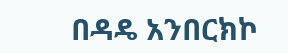በዳዴ አንበርክኮ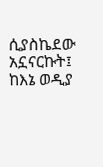ሲያስኬደው አኗናርኩት፤ ከእኔ ወዲያ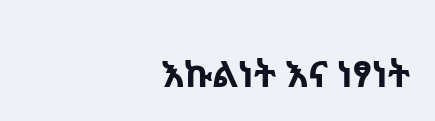እኩልነት እና ነፃነት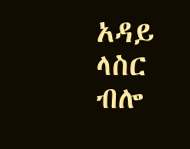አዳይ ላስር ብሎ